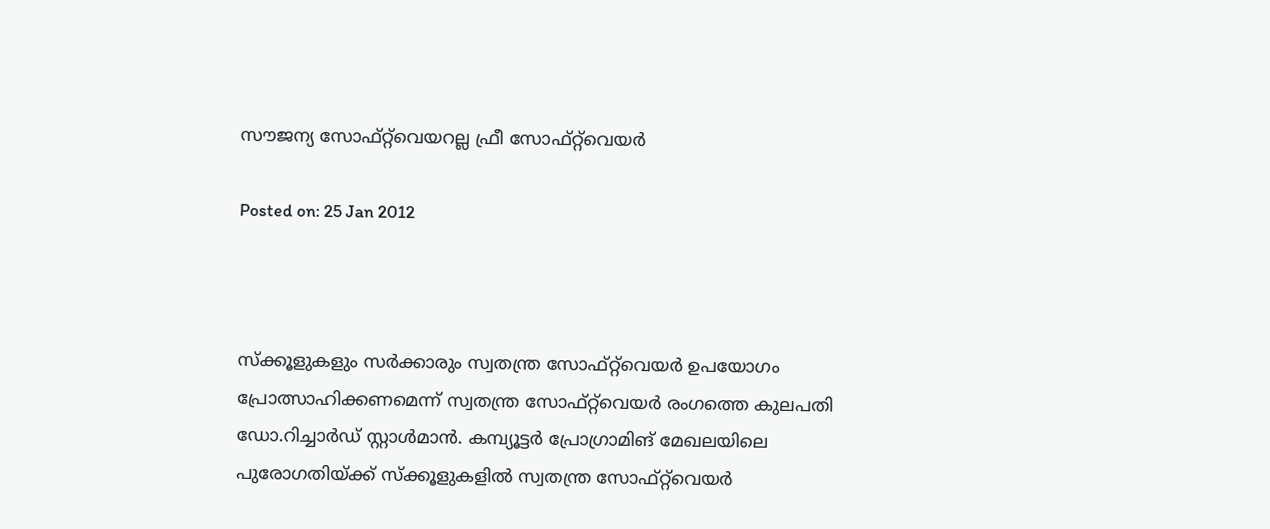സൗജന്യ സോഫ്റ്റ്‌വെയറല്ല ഫ്രീ സോഫ്റ്റ്‌വെയര്‍

Posted on: 25 Jan 2012



സ്‌ക്കൂളുകളും സര്‍ക്കാരും സ്വതന്ത്ര സോഫ്റ്റ്‌വെയര്‍ ഉപയോഗം പ്രോത്സാഹിക്കണമെന്ന് സ്വതന്ത്ര സോഫ്റ്റ്‌വെയര്‍ രംഗത്തെ കുലപതി ഡോ.റിച്ചാര്‍ഡ് സ്റ്റാള്‍മാന്‍. കമ്പ്യൂട്ടര്‍ പ്രോഗ്രാമിങ് മേഖലയിലെ പുരോഗതിയ്ക്ക് സ്‌ക്കൂളുകളില്‍ സ്വതന്ത്ര സോഫ്റ്റ്‌വെയര്‍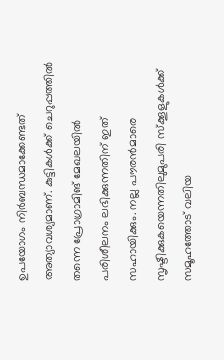ഉപയോഗം നിര്‍ബന്ധമാക്കേണ്ടത് അത്യാവശ്യമാണ്. കുട്ടികള്‍ക്ക് ചെറുപ്പത്തില്‍ തന്നെ പ്രോഗ്രാമിങ് മേഖലയില്‍ പരിശീലനം ലഭിക്കുന്നതിന് ഇത് സഹായിക്കും. നല്ല പൗരന്‍മാരെ സൃഷ്ടിക്കുകയെന്നതിലുമുപരി സ്‌ക്കൂളുകള്‍ക്ക് സമൂഹത്തോട് വലിയ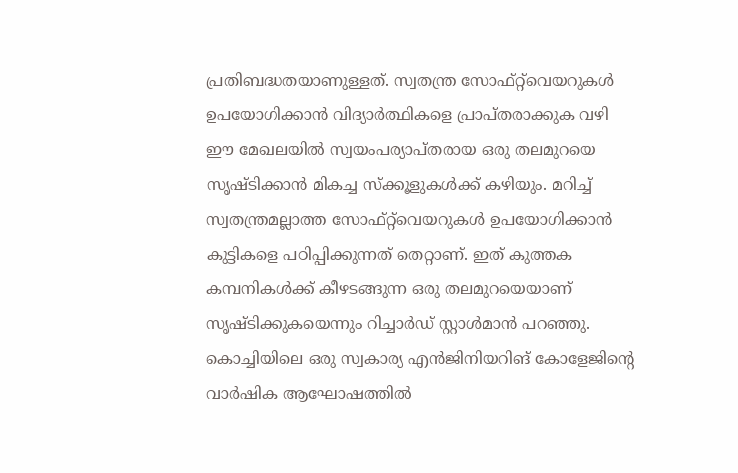പ്രതിബദ്ധതയാണുള്ളത്. സ്വതന്ത്ര സോഫ്റ്റ്‌വെയറുകള്‍ ഉപയോഗിക്കാന്‍ വിദ്യാര്‍ത്ഥികളെ പ്രാപ്തരാക്കുക വഴി ഈ മേഖലയില്‍ സ്വയംപര്യാപ്തരായ ഒരു തലമുറയെ സൃഷ്ടിക്കാന്‍ മികച്ച സ്‌ക്കൂളുകള്‍ക്ക് കഴിയും. മറിച്ച് സ്വതന്ത്രമല്ലാത്ത സോഫ്റ്റ്‌വെയറുകള്‍ ഉപയോഗിക്കാന്‍ കുട്ടികളെ പഠിപ്പിക്കുന്നത് തെറ്റാണ്. ഇത് കുത്തക കമ്പനികള്‍ക്ക് കീഴടങ്ങുന്ന ഒരു തലമുറയെയാണ് സൃഷ്ടിക്കുകയെന്നും റിച്ചാര്‍ഡ് സ്റ്റാള്‍മാന്‍ പറഞ്ഞു. കൊച്ചിയിലെ ഒരു സ്വകാര്യ എന്‍ജിനിയറിങ് കോളേജിന്റെ വാര്‍ഷിക ആഘോഷത്തില്‍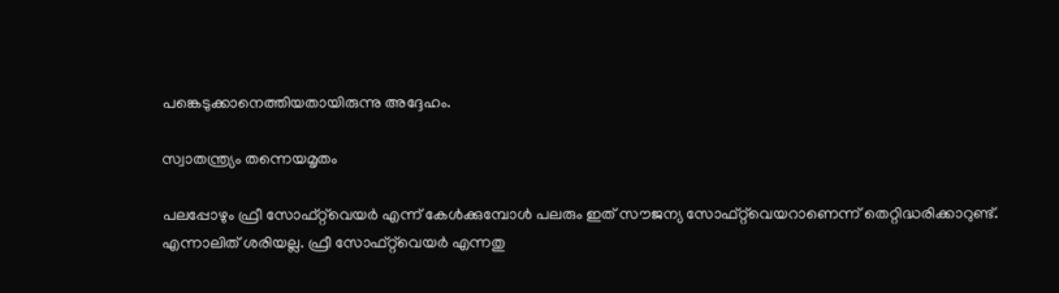പങ്കെടുക്കാനെത്തിയതായിരുന്നു അദ്ദേഹം.

സ്വാതന്ത്ര്യം തന്നെയമൃതം

പലപ്പോഴും ഫ്രീ സോഫ്റ്റ്‌വെയര്‍ എന്ന് കേള്‍ക്കുമ്പോള്‍ പലരും ഇത് സൗജന്യ സോഫ്റ്റ്‌വെയറാണെന്ന് തെറ്റിദ്ധരിക്കാറുണ്ട്. എന്നാലിത് ശരിയല്ല. ഫ്രീ സോഫ്റ്റ്‌വെയര്‍ എന്നതു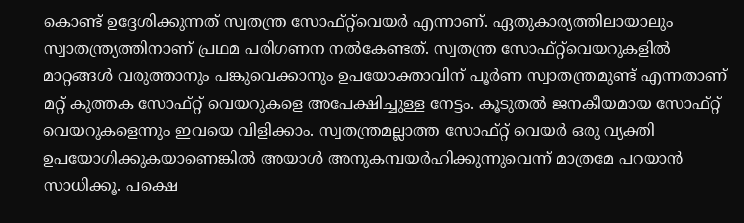കൊണ്ട് ഉദ്ദേശിക്കുന്നത് സ്വതന്ത്ര സോഫ്റ്റ്‌വെയര്‍ എന്നാണ്. ഏതുകാര്യത്തിലായാലും സ്വാതന്ത്ര്യത്തിനാണ് പ്രഥമ പരിഗണന നല്‍കേണ്ടത്. സ്വതന്ത്ര സോഫ്റ്റ്‌വെയറുകളില്‍ മാറ്റങ്ങള്‍ വരുത്താനും പങ്കുവെക്കാനും ഉപയോക്താവിന് പൂര്‍ണ സ്വാതന്ത്രമുണ്ട് എന്നതാണ് മറ്റ് കുത്തക സോഫ്റ്റ് വെയറുകളെ അപേക്ഷിച്ചുള്ള നേട്ടം. കൂടുതല്‍ ജനകീയമായ സോഫ്റ്റ് വെയറുകളെന്നും ഇവയെ വിളിക്കാം. സ്വതന്ത്രമല്ലാത്ത സോഫ്റ്റ് വെയര്‍ ഒരു വ്യക്തി ഉപയോഗിക്കുകയാണെങ്കില്‍ അയാള്‍ അനുകമ്പയര്‍ഹിക്കുന്നുവെന്ന് മാത്രമേ പറയാന്‍ സാധിക്കൂ. പക്ഷെ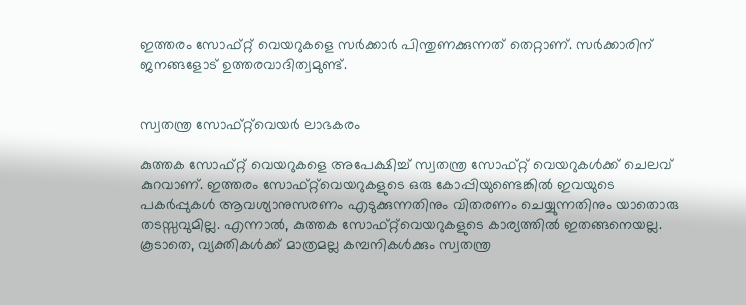ഇത്തരം സോഫ്റ്റ് വെയറുകളെ സര്‍ക്കാര്‍ പിന്തുണക്കുന്നത് തെറ്റാണ്. സര്‍ക്കാരിന് ജനങ്ങളോട് ഉത്തരവാദിത്വമുണ്ട്.


സ്വതന്ത്ര സോഫ്റ്റ്‌വെയര്‍ ലാഭകരം

കുത്തക സോഫ്റ്റ് വെയറുകളെ അപേക്ഷിച്ച് സ്വതന്ത്ര സോഫ്റ്റ് വെയറുകള്‍ക്ക് ചെലവ് കുറവാണ്. ഇത്തരം സോഫ്റ്റ്‌വെയറുകളുടെ ഒരു കോപ്പിയുണ്ടെങ്കില്‍ ഇവയുടെ പകര്‍പ്പുകള്‍ ആവശ്യാനുസരണം എടുക്കുന്നതിനും വിതരണം ചെയ്യുന്നതിനും യാതൊരു തടസ്സവുമില്ല. എന്നാല്‍, കുത്തക സോഫ്റ്റ്‌വെയറുകളുടെ കാര്യത്തില്‍ ഇതങ്ങനെയല്ല. കൂടാതെ, വ്യക്തികള്‍ക്ക് മാത്രമല്ല കമ്പനികള്‍ക്കും സ്വതന്ത്ര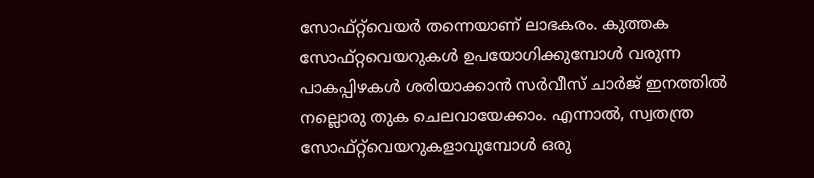സോഫ്റ്റ്‌വെയര്‍ തന്നെയാണ് ലാഭകരം. കുത്തക സോഫ്റ്റവെയറുകള്‍ ഉപയോഗിക്കുമ്പോള്‍ വരുന്ന പാകപ്പിഴകള്‍ ശരിയാക്കാന്‍ സര്‍വീസ് ചാര്‍ജ് ഇനത്തില്‍ നല്ലൊരു തുക ചെലവായേക്കാം. എന്നാല്‍, സ്വതന്ത്ര സോഫ്റ്റ്‌വെയറുകളാവുമ്പോള്‍ ഒരു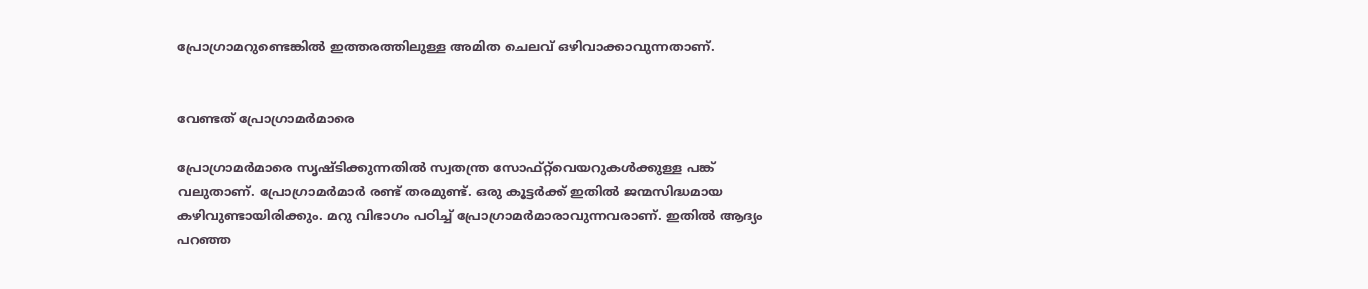പ്രോഗ്രാമറുണ്ടെങ്കില്‍ ഇത്തരത്തിലുള്ള അമിത ചെലവ് ഒഴിവാക്കാവുന്നതാണ്.


വേണ്ടത് പ്രോഗ്രാമര്‍മാരെ

പ്രോഗ്രാമര്‍മാരെ സൃഷ്ടിക്കുന്നതില്‍ സ്വതന്ത്ര സോഫ്റ്റ്‌വെയറുകള്‍ക്കുള്ള പങ്ക് വലുതാണ്. പ്രോഗ്രാമര്‍മാര്‍ രണ്ട് തരമുണ്ട്. ഒരു കൂട്ടര്‍ക്ക് ഇതില്‍ ജന്മസിദ്ധമായ കഴിവുണ്ടായിരിക്കും. മറു വിഭാഗം പഠിച്ച് പ്രോഗ്രാമര്‍മാരാവുന്നവരാണ്. ഇതില്‍ ആദ്യം പറഞ്ഞ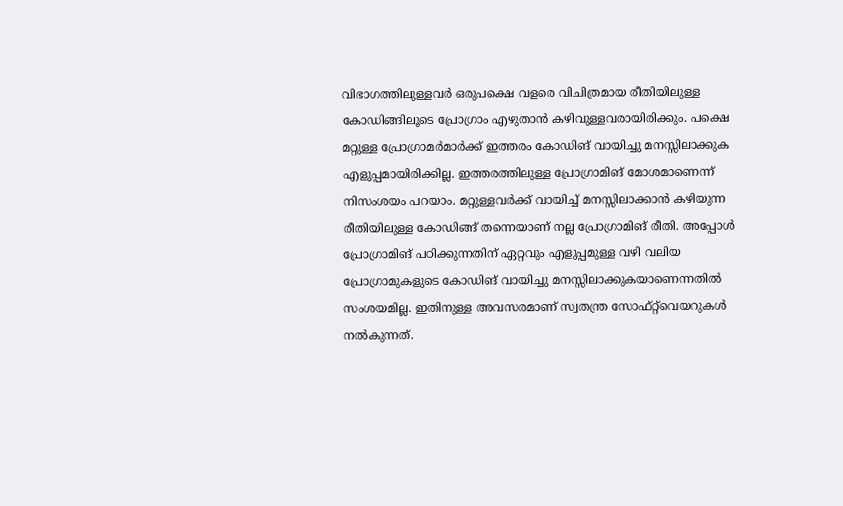വിഭാഗത്തിലുള്ളവര്‍ ഒരുപക്ഷെ വളരെ വിചിത്രമായ രീതിയിലുള്ള കോഡിങ്ങിലൂടെ പ്രോഗ്രാം എഴുതാന്‍ കഴിവുള്ളവരായിരിക്കും. പക്ഷെ മറ്റുള്ള പ്രോഗ്രാമര്‍മാര്‍ക്ക് ഇത്തരം കോഡിങ് വായിച്ചു മനസ്സിലാക്കുക എളുപ്പമായിരിക്കില്ല. ഇത്തരത്തിലുള്ള പ്രോഗ്രാമിങ് മോശമാണെന്ന് നിസംശയം പറയാം. മറ്റുള്ളവര്‍ക്ക് വായിച്ച് മനസ്സിലാക്കാന്‍ കഴിയുന്ന രീതിയിലുള്ള കോഡിങ്ങ് തന്നെയാണ് നല്ല പ്രോഗ്രാമിങ് രീതി. അപ്പോള്‍ പ്രോഗ്രാമിങ് പഠിക്കുന്നതിന് ഏറ്റവും എളുപ്പമുള്ള വഴി വലിയ പ്രോഗ്രാമുകളുടെ കോഡിങ് വായിച്ചു മനസ്സിലാക്കുകയാണെന്നതില്‍ സംശയമില്ല. ഇതിനുള്ള അവസരമാണ് സ്വതന്ത്ര സോഫ്റ്റ്‌വെയറുകള്‍ നല്‍കുന്നത്.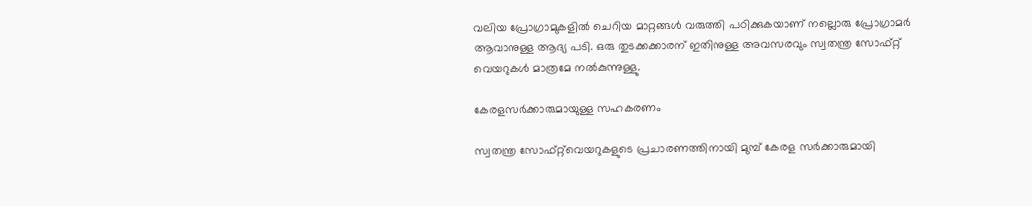വലിയ പ്രോഗ്രാമുകളില്‍ ചെറിയ മാറ്റങ്ങള്‍ വരുത്തി പഠിക്കുകയാണ് നല്ലൊരു പ്രോഗ്രാമര്‍ ആവാനുള്ള ആദ്യ പടി. ഒരു തുടക്കക്കാരന് ഇതിനുള്ള അവസരവും സ്വതന്ത്ര സോഫ്റ്റ് വെയറുകള്‍ മാത്രമേ നല്‍കുന്നുള്ളു.

കേരളസര്‍ക്കാരുമായുള്ള സഹകരണം

സ്വതന്ത്ര സോഫ്റ്റ്‌വെയറുകളുടെ പ്രചാരണത്തിനായി മുമ്പ് കേരള സര്‍ക്കാരുമായി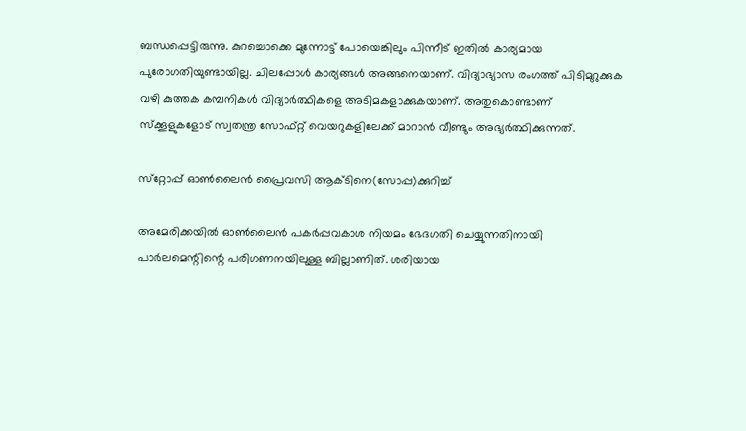ബന്ധപ്പെട്ടിരുന്നു. കുറച്ചൊക്കെ മുന്നോട്ട് പോയെങ്കിലും പിന്നീട് ഇതില്‍ കാര്യമായ പുരോഗതിയുണ്ടായില്ല. ചിലപ്പോള്‍ കാര്യങ്ങള്‍ അങ്ങനെയാണ്. വിദ്യാഭ്യാസ രംഗത്ത് പിടിമുറുക്കുക വഴി കുത്തക കമ്പനികള്‍ വിദ്യാര്‍ത്ഥികളെ അടിമകളാക്കുകയാണ്. അതുകൊണ്ടാണ് സ്‌ക്കൂളുകളോട് സ്വതന്ത്ര സോഫ്റ്റ് വെയറുകളിലേക്ക് മാറാന്‍ വീണ്ടും അഭ്യര്‍ത്ഥിക്കുന്നത്.

സ്‌റ്റോപ്പ് ഓണ്‍ലൈന്‍ പ്രൈവസി ആക്ടിനെ(സോപ്പ)ക്കുറിച്ച്

അമേരിക്കയില്‍ ഓണ്‍ലൈന്‍ പകര്‍പ്പവകാശ നിയമം ഭേദഗതി ചെയ്യുന്നതിനായി പാര്‍ലമെന്റിന്റെ പരിഗണനയിലുള്ള ബില്ലാണിത്. ശരിയായ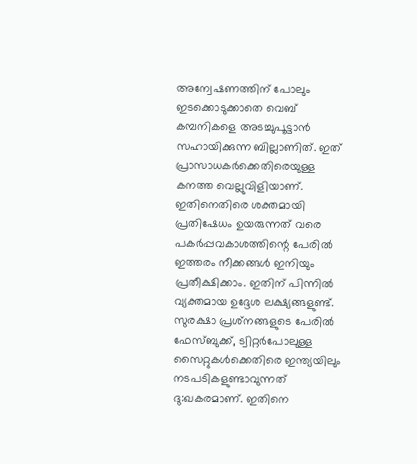അന്വേഷണത്തിന് പോലും ഇടക്കൊടുക്കാതെ വെബ് കമ്പനികളെ അടച്ചുപൂട്ടാന്‍ സഹായിക്കുന്ന ബില്ലാണിത്. ഇത് പ്രാസാധകര്‍ക്കെതിരെയുള്ള കനത്ത വെല്ലുവിളിയാണ്. ഇതിനെതിരെ ശക്തമായി പ്രതിഷേധം ഉയരുന്നത് വരെ പകര്‍പ്പവകാശത്തിന്റെ പേരില്‍ ഇത്തരം നീക്കങ്ങള്‍ ഇനിയും പ്രതീക്ഷിക്കാം. ഇതിന് പിന്നില്‍ വ്യക്തമായ ഉദ്ദേശ ലക്ഷ്യങ്ങളുണ്ട്. സുരക്ഷാ പ്രശ്‌നങ്ങളുടെ പേരില്‍ ഫേസ്ബുക്ക്, ട്വിറ്റര്‍പോലുള്ള സൈറ്റുകള്‍ക്കെതിരെ ഇന്ത്യയിലും നടപടികളുണ്ടാവുന്നത് ദു:ഖകരമാണ്. ഇതിനെ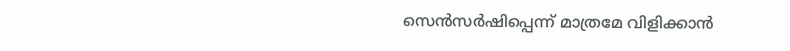സെന്‍സര്‍ഷിപ്പെന്ന് മാത്രമേ വിളിക്കാന്‍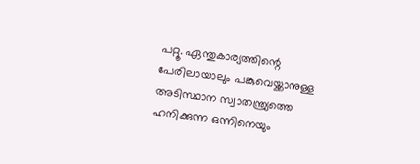പറ്റൂ. ഏന്തുകാര്യത്തിന്റെ പേരിലായാലും പങ്കുവെയ്ക്കാനുള്ള അടിസ്ഥാന സ്വാതന്ത്ര്യത്തെ ഹനിക്കുന്ന ഒന്നിനെയും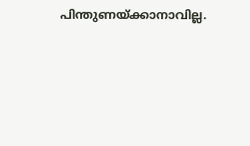പിന്തുണയ്ക്കാനാവില്ല.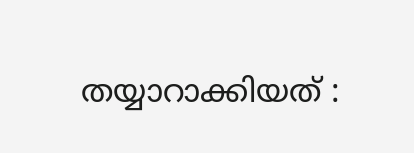തയ്യാറാക്കിയത് :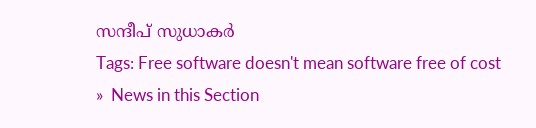സന്ദീപ് സുധാകര്‍
Tags: Free software doesn't mean software free of cost
»  News in this Section